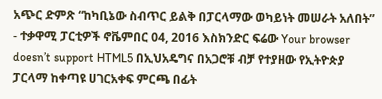አጭር ድምጽ “ከካቢኔው ስብጥር ይልቅ በፓርላማው ወካይነት መሠራት አለበት” - ተቃዋሚ ፓርቲዎች ኖቬምበር 04, 2016 እስክንድር ፍሬው Your browser doesn’t support HTML5 በኢህአዴግና በአጋሮቹ ብቻ የተያዘው የኢትዮጵያ ፓርላማ ከቀጣዩ ሀገርአቀፍ ምርጫ በፊት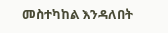መስተካከል እንዳለበት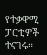የተቃዋሚ ፓርቲዎች ተናገሩ።